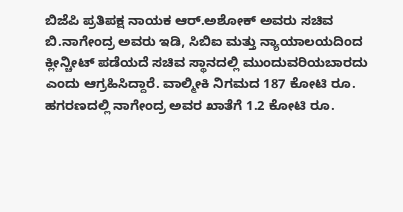ಬಿಜೆಪಿ ಪ್ರತಿಪಕ್ಷ ನಾಯಕ ಆರ್.ಅಶೋಕ್ ಅವರು ಸಚಿವ ಬಿ.ನಾಗೇಂದ್ರ ಅವರು ಇಡಿ, ಸಿಬಿಐ ಮತ್ತು ನ್ಯಾಯಾಲಯದಿಂದ ಕ್ಲೀನ್ಚೀಟ್ ಪಡೆಯದೆ ಸಚಿವ ಸ್ಥಾನದಲ್ಲಿ ಮುಂದುವರಿಯಬಾರದು ಎಂದು ಆಗ್ರಹಿಸಿದ್ದಾರೆ. ವಾಲ್ಮೀಕಿ ನಿಗಮದ 187 ಕೋಟಿ ರೂ. ಹಗರಣದಲ್ಲಿ ನಾಗೇಂದ್ರ ಅವರ ಖಾತೆಗೆ 1.2 ಕೋಟಿ ರೂ.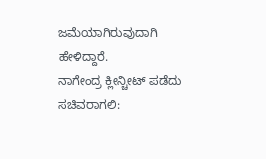ಜಮೆಯಾಗಿರುವುದಾಗಿ ಹೇಳಿದ್ದಾರೆ.
ನಾಗೇಂದ್ರ ಕ್ಲೀನ್ಚೀಟ್ ಪಡೆದು ಸಚಿವರಾಗಲಿ: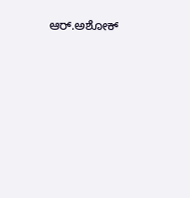ಆರ್.ಅಶೋಕ್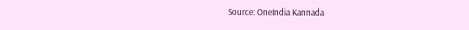Source: OneIndia Kannada